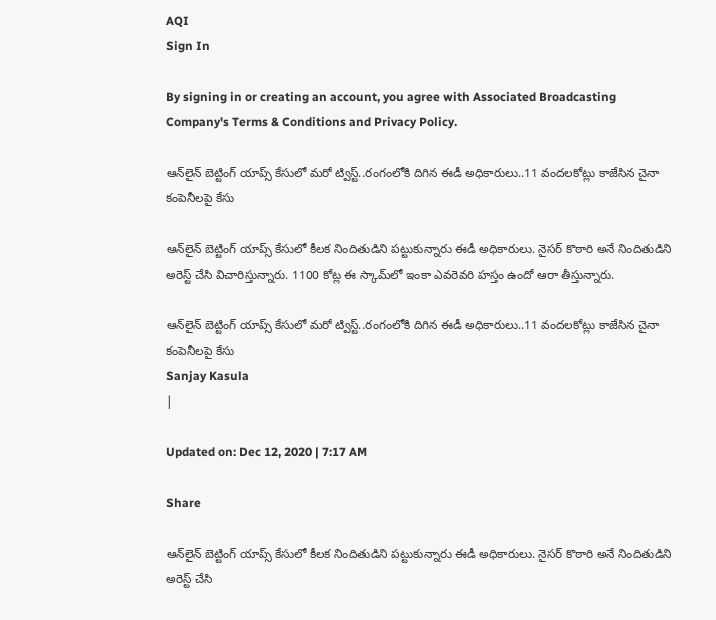AQI
Sign In

By signing in or creating an account, you agree with Associated Broadcasting Company's Terms & Conditions and Privacy Policy.

ఆన్‌లైన్‌ బెట్టింగ్‌ యాప్స్‌ కేసులో మరో ట్విస్ట్..రంగంలోకి దిగిన ఈడీ అధికారులు..11 వందలకోట్లు కాజేసిన చైనా కంపెనీలపై కేసు

ఆన్‌లైన్‌ బెట్టింగ్‌ యాప్స్‌ కేసులో కీలక నిందితుడిని పట్టుకున్నారు ఈడీ అధికారులు. నైసర్‌ కొఠారి అనే నిందితుడిని అరెస్ట్‌ చేసి విచారిస్తున్నారు. 1100 కోట్ల ఈ స్కామ్‌లో ఇంకా ఎవరెవరి హస్తం ఉందో ఆరా తీస్తున్నారు.

ఆన్‌లైన్‌ బెట్టింగ్‌ యాప్స్‌ కేసులో మరో ట్విస్ట్..రంగంలోకి దిగిన ఈడీ అధికారులు..11 వందలకోట్లు కాజేసిన చైనా కంపెనీలపై కేసు
Sanjay Kasula
|

Updated on: Dec 12, 2020 | 7:17 AM

Share

ఆన్‌లైన్‌ బెట్టింగ్‌ యాప్స్‌ కేసులో కీలక నిందితుడిని పట్టుకున్నారు ఈడీ అధికారులు. నైసర్‌ కొఠారి అనే నిందితుడిని అరెస్ట్‌ చేసి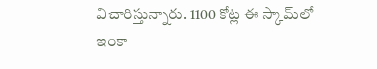విచారిస్తున్నారు. 1100 కోట్ల ఈ స్కామ్‌లో ఇంకా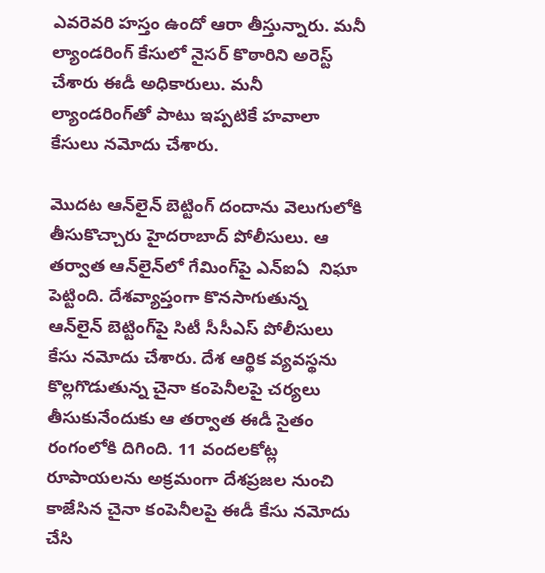ఎవరెవరి హస్తం ఉందో ఆరా తీస్తున్నారు. మనీ ల్యాండరింగ్‌ కేసులో నైసర్‌ కొఠారిని అరెస్ట్‌ చేశారు ఈడీ అధికారులు. మనీ ల్యాండరింగ్‌తో పాటు ఇప్పటికే హవాలా కేసులు నమోదు చేశారు.

మొదట ఆన్‌లైన్‌ బెట్టింగ్‌ దందాను వెలుగులోకి తీసుకొచ్చారు హైదరాబాద్‌ పోలీసులు. ఆ తర్వాత ఆన్‌లైన్‌లో గేమింగ్‌పై ఎన్ఐఏ  నిఘా పెట్టింది. దేశవ్యాప్తంగా కొనసాగుతున్న ఆన్‌లైన్‌ బెట్టింగ్‌పై సిటీ సీసీఎస్ పోలీసులు కేసు నమోదు చేశారు. దేశ ఆర్థిక వ్యవస్థను కొల్లగొడుతున్న చైనా కంపెనీలపై చర్యలు తీసుకునేందుకు ఆ తర్వాత ఈడీ సైతం రంగంలోకి దిగింది. 11 వందలకోట్ల రూపాయలను అక్రమంగా దేశప్రజల నుంచి కాజేసిన చైనా కంపెనీలపై ఈడీ కేసు నమోదు చేసి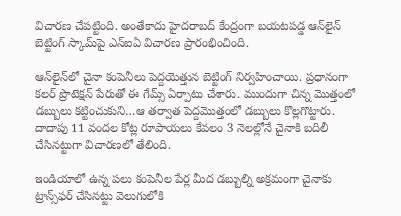విచారణ చేపట్టింది. అంతేకాదు హైదరాబద్‌ కేంద్రంగా బయటపడ్డ ఆన్‌లైన్‌ బెట్టింగ్‌ స్కామ్‌పై ఎన్ఐఏ విచారణ ప్రారంభించింది.

ఆన్‌లైన్‌లో చైనా కంపెనీలు పెద్దయెత్తున బెట్టింగ్‌ నిర్వహించాయి. ప్రధానంగా కలర్‌ ప్రొటెక్షన్‌ పేరుతో ఈ గేమ్స్‌ ఏర్పాటు చేశారు. ముందుగా చిన్న మొత్తంలో డబ్బులు కట్టించుకుని…ఆ తర్వాత పెద్దమొత్తంలో డబ్బులు కొల్లగొట్టారు. దాదాపు 11 వందల కోట్ల రూపాయలు కేవలం 3 నెలల్లోనే చైనాకి బదిలీ చేసినట్టుగా విచారణలో తేలింది.

ఇండియాలో ఉన్న పలు కంపెనీల పేర్ల మీద డబ్బుల్ని అక్రమంగా చైనాకు ట్రాన్స్‌ఫర్‌ చేసినట్టు వెలుగులోకి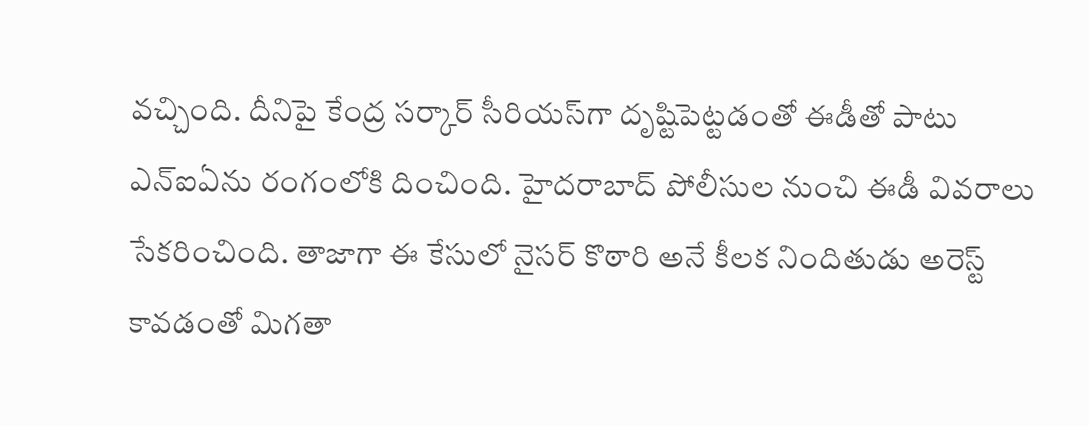వచ్చింది. దీనిపై కేంద్ర సర్కార్‌ సీరియస్‌గా దృష్టిపెట్టడంతో ఈడీతో పాటు ఎన్‌ఐఏను రంగంలోకి దించింది. హైదరాబాద్‌ పోలీసుల నుంచి ఈడీ వివరాలు సేకరించింది. తాజాగా ఈ కేసులో నైసర్‌ కొఠారి అనే కీలక నిందితుడు అరెస్ట్‌ కావడంతో మిగతా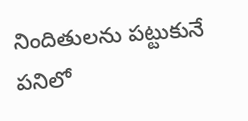నిందితులను పట్టుకునే పనిలో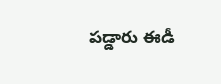పడ్డారు ఈడీ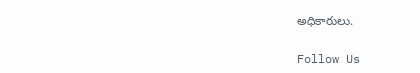అధికారులు.

Follow Us